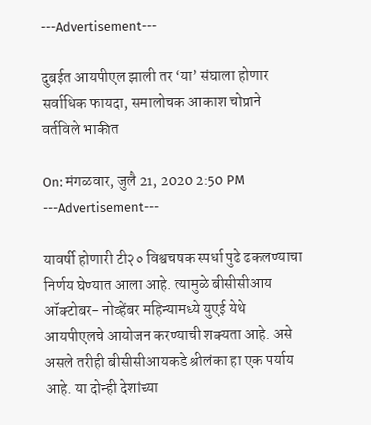---Advertisement---

दुबईत आयपीएल झाली तर ‘या’ संघाला होणार सर्वाधिक फायदा, समालोचक आकाश चोप्राने वर्तविले भाकीत

On: मंगळवार, जुलै 21, 2020 2:50 PM
---Advertisement---

यावर्षी होणारी टी२० विश्वचषक स्पर्धा पुढे ढकलण्याचा निर्णय घेण्यात आला आहे. त्यामुळे बीसीसीआय ऑक्टोबर- नोव्हेंबर महिन्यामध्ये युएई येथे आयपीएलचे आयोजन करण्याची शक्यता आहे. असे असले तरीही बीसीसीआयकडे श्रीलंका हा एक पर्याय आहे. या दोन्ही देशांच्या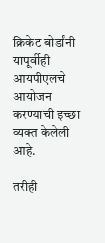क्रिकेट बोर्डांनी यापूर्वीही आयपीएलचे आयोजन करण्याची इच्छा व्यक्त केलेली आहे.

तरीही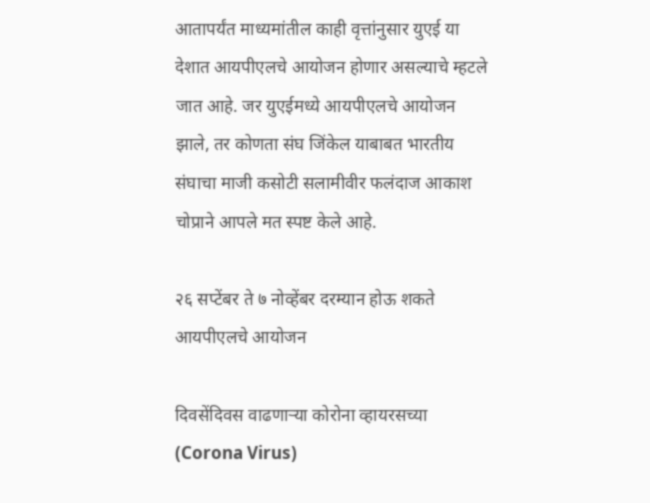आतापर्यंत माध्यमांतील काही वृत्तांनुसार युएई या देशात आयपीएलचे आयोजन होणार असल्याचे म्हटले जात आहे. जर युएईमध्ये आयपीएलचे आयोजन झाले, तर कोणता संघ जिंकेल याबाबत भारतीय संघाचा माजी कसोटी सलामीवीर फलंदाज आकाश चोप्राने आपले मत स्पष्ट केले आहे.

२६ सप्टेंबर ते ७ नोव्हेंबर दरम्यान होऊ शकते आयपीएलचे आयोजन

दिवसेंदिवस वाढणाऱ्या कोरोना व्हायरसच्या (Corona Virus)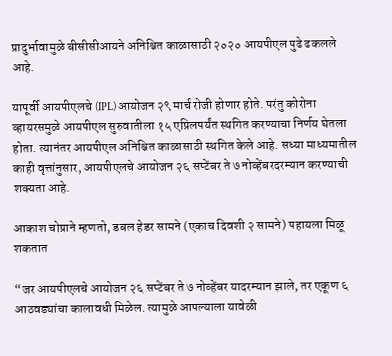प्रादुर्भावामुळे बीसीसीआयने अनिश्चित काळासाठी २०२० आयपीएल पुढे ढकलले आहे.

यापूर्वी आयपीएलचे (IPL) आयोजन २९ मार्च रोजी होणार होते. परंतु कोरोना व्हायरसमुळे आयपीएल सुरुवातीला १५ एप्रिलपर्यंत स्थगित करण्याचा निर्णय घेतला होता. त्यानंतर आयपीएल अनिश्चित काळासाठी स्थगित केले आहे. सध्या माध्यमातील काही वृत्तांनुसार, आयपीएलचे आयोजन २६ सप्टेंबर ते ७ नोव्हेंबरदरम्यान करण्याची शक्यता आहे.

आकाश चोप्राने म्हणतो, डबल हेडर सामने (एकाच दिवशी २ सामने) पहायला मिळू शकतात

“जर आयपीएलचे आयोजन २६ सप्टेंबर ते ७ नोव्हेंबर यादरम्यान झाले, तर एकूण ६ आठवड्यांचा कालावधी मिळेल. त्यामुळे आपल्याला यावेळी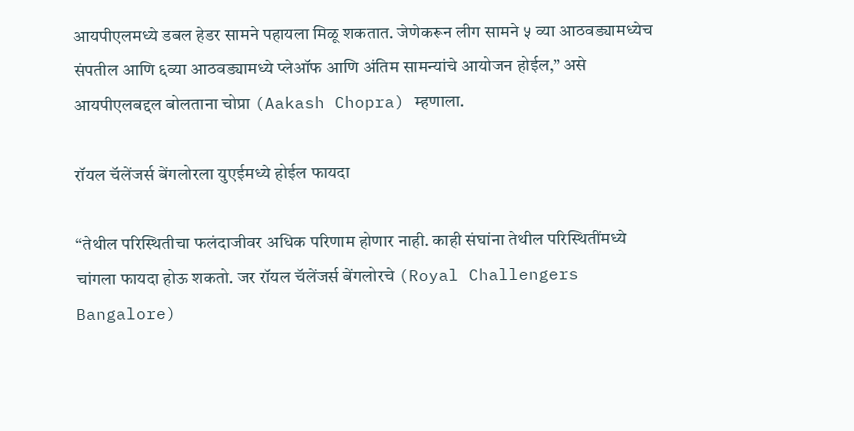आयपीएलमध्ये डबल हेडर सामने पहायला मिळू शकतात. जेणेकरून लीग सामने ५ व्या आठवड्यामध्येच संपतील आणि ६व्या आठवड्यामध्ये प्लेऑफ आणि अंतिम सामन्यांचे आयोजन होईल,” असे आयपीएलबद्दल बोलताना चोप्रा (Aakash Chopra) म्हणाला.

रॉयल चॅलेंजर्स बेंगलोरला युएईमध्ये होईल फायदा

“तेथील परिस्थितीचा फलंदाजीवर अधिक परिणाम होणार नाही. काही संघांना तेथील परिस्थितींमध्ये चांगला फायदा होऊ शकतो. जर रॉयल चॅलेंजर्स बेंगलोरचे (Royal Challengers Bangalore)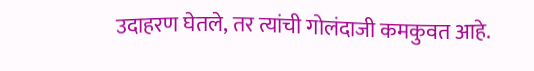उदाहरण घेतले, तर त्यांची गोलंदाजी कमकुवत आहे.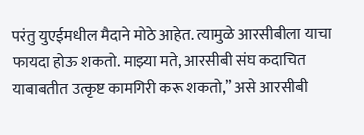परंतु युएईमधील मैदाने मोठे आहेत. त्यामुळे आरसीबीला याचा फायदा होऊ शकतो. माझ्या मते, आरसीबी संघ कदाचित याबाबतीत उत्कृष्ट कामगिरी करू शकतो,” असे आरसीबी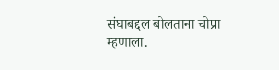संघाबद्दल बोलताना चोप्रा म्हणाला.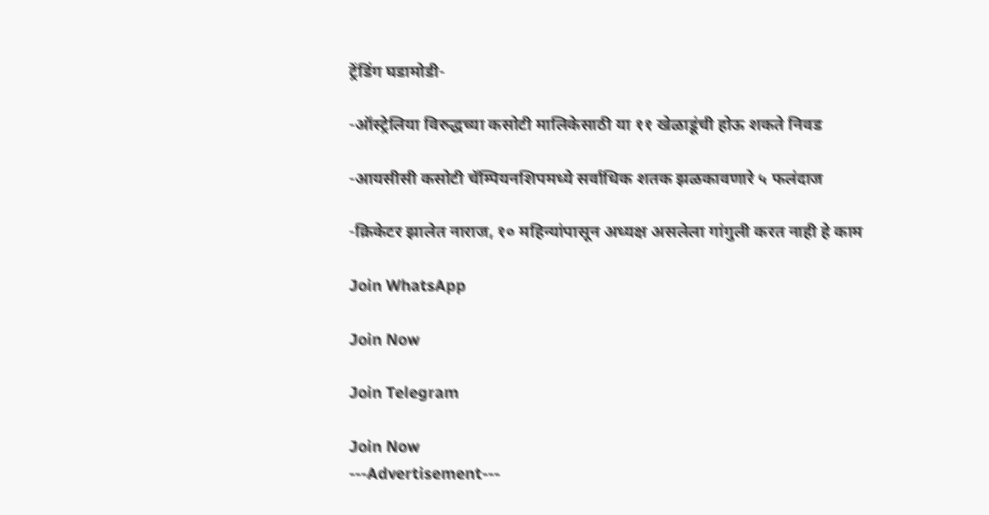ट्रेंडिंग घडामोडी-

-ऑस्ट्रेलिया विरुद्धच्या कसोटी मालिकेसाठी या ११ खेळाडूंची होऊ शकते निवड

-आयसीसी कसोटी चॅम्पियनशिपमध्ये सर्वाधिक शतक झळकावणारे ५ फलंदाज

-क्रिकेटर झालेत नाराज, १० महिन्यांपासून अध्यक्ष असलेला गांगुली करत नाही हे काम

Join WhatsApp

Join Now

Join Telegram

Join Now
---Advertisement---